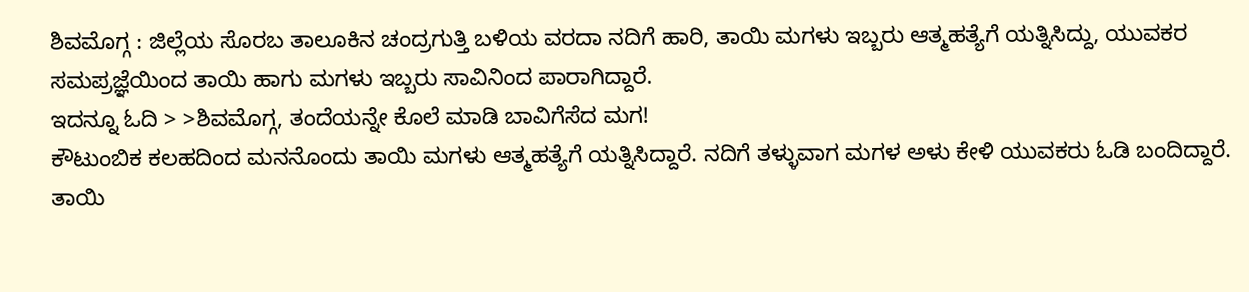ಶಿವಮೊಗ್ಗ : ಜಿಲ್ಲೆಯ ಸೊರಬ ತಾಲೂಕಿನ ಚಂದ್ರಗುತ್ತಿ ಬಳಿಯ ವರದಾ ನದಿಗೆ ಹಾರಿ, ತಾಯಿ ಮಗಳು ಇಬ್ಬರು ಆತ್ಮಹತ್ಯೆಗೆ ಯತ್ನಿಸಿದ್ದು, ಯುವಕರ ಸಮಪ್ರಜ್ಞೆಯಿಂದ ತಾಯಿ ಹಾಗು ಮಗಳು ಇಬ್ಬರು ಸಾವಿನಿಂದ ಪಾರಾಗಿದ್ದಾರೆ.
ಇದನ್ನೂ ಓದಿ > >ಶಿವಮೊಗ್ಗ, ತಂದೆಯನ್ನೇ ಕೊಲೆ ಮಾಡಿ ಬಾವಿಗೆಸೆದ ಮಗ!
ಕೌಟುಂಬಿಕ ಕಲಹದಿಂದ ಮನನೊಂದು ತಾಯಿ ಮಗಳು ಆತ್ಮಹತ್ಯೆಗೆ ಯತ್ನಿಸಿದ್ದಾರೆ. ನದಿಗೆ ತಳ್ಳುವಾಗ ಮಗಳ ಅಳು ಕೇಳಿ ಯುವಕರು ಓಡಿ ಬಂದಿದ್ದಾರೆ. ತಾಯಿ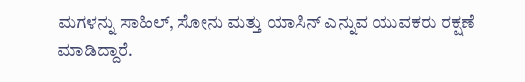ಮಗಳನ್ನು ಸಾಹಿಲ್, ಸೋನು ಮತ್ತು ಯಾಸಿನ್ ಎನ್ನುವ ಯುವಕರು ರಕ್ಷಣೆ ಮಾಡಿದ್ದಾರೆ.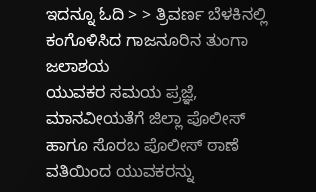ಇದನ್ನೂ ಓದಿ > > ತ್ರಿವರ್ಣ ಬೆಳಕಿನಲ್ಲಿ ಕಂಗೊಳಿಸಿದ ಗಾಜನೂರಿನ ತುಂಗಾ ಜಲಾಶಯ
ಯುವಕರ ಸಮಯ ಪ್ರಜ್ಞೆ, ಮಾನವೀಯತೆಗೆ ಜಿಲ್ಲಾ ಪೊಲೀಸ್ ಹಾಗೂ ಸೊರಬ ಪೊಲೀಸ್ ಠಾಣೆ ವತಿಯಿಂದ ಯುವಕರನ್ನು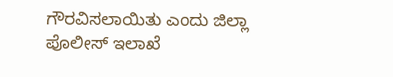ಗೌರವಿಸಲಾಯಿತು ಎಂದು ಜಿಲ್ಲಾ ಪೊಲೀಸ್ ಇಲಾಖೆ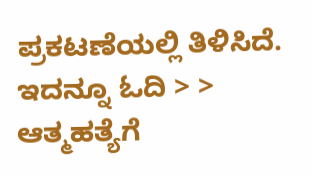ಪ್ರಕಟಣೆಯಲ್ಲಿ ತಿಳಿಸಿದೆ.
ಇದನ್ನೂ ಓದಿ > > ಆತ್ಮಹತ್ಯೆಗೆ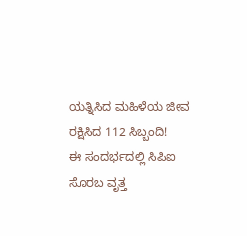ಯತ್ನಿಸಿದ ಮಹಿಳೆಯ ಜೀವ ರಕ್ಷಿಸಿದ 112 ಸಿಬ್ಬಂದಿ!
ಈ ಸಂದರ್ಭದಲ್ಲಿ ಸಿಪಿಐ ಸೊರಬ ವೃತ್ತ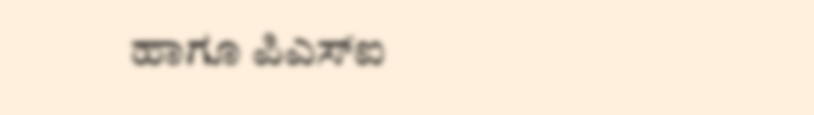ಹಾಗೂ ಪಿಎಸ್ಐ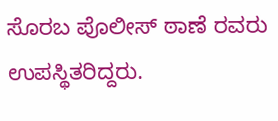ಸೊರಬ ಪೊಲೀಸ್ ಠಾಣೆ ರವರು ಉಪಸ್ಥಿತರಿದ್ದರು.